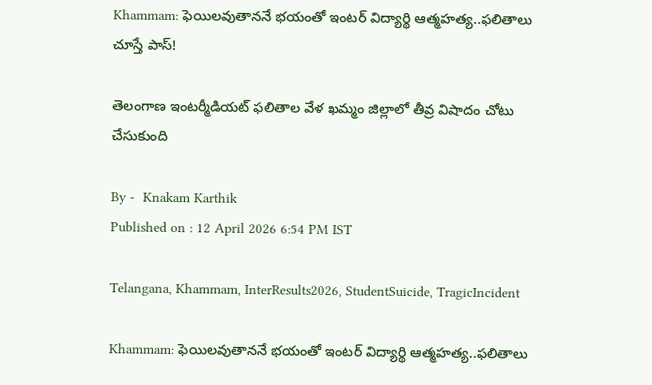Khammam: ఫెయిలవుతాననే భయంతో ఇంటర్ విద్యార్థి ఆత్మహత్య..ఫలితాలు చూస్తే పాస్!

తెలంగాణ ఇంటర్మీడియట్ ఫలితాల వేళ ఖమ్మం జిల్లాలో తీవ్ర విషాదం చోటు చేసుకుంది

By -  Knakam Karthik
Published on : 12 April 2026 6:54 PM IST

Telangana, Khammam, InterResults2026, StudentSuicide, TragicIncident

Khammam: ఫెయిలవుతాననే భయంతో ఇంటర్ విద్యార్థి ఆత్మహత్య..ఫలితాలు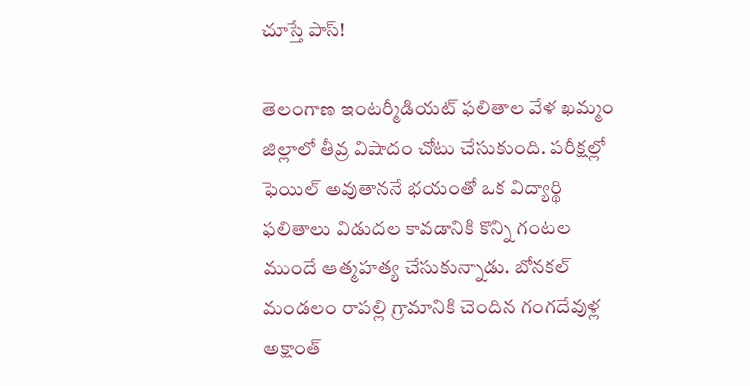చూస్తే పాస్!

తెలంగాణ ఇంటర్మీడియట్ ఫలితాల వేళ ఖమ్మం జిల్లాలో తీవ్ర విషాదం చోటు చేసుకుంది. పరీక్షల్లో ఫెయిల్ అవుతాననే భయంతో ఒక విద్యార్థి ఫలితాలు విడుదల కావడానికి కొన్ని గంటల ముందే ఆత్మహత్య చేసుకున్నాడు. బోనకల్ మండలం రాపల్లి గ్రామానికి చెందిన గంగదేవుళ్ల అక్షాంత్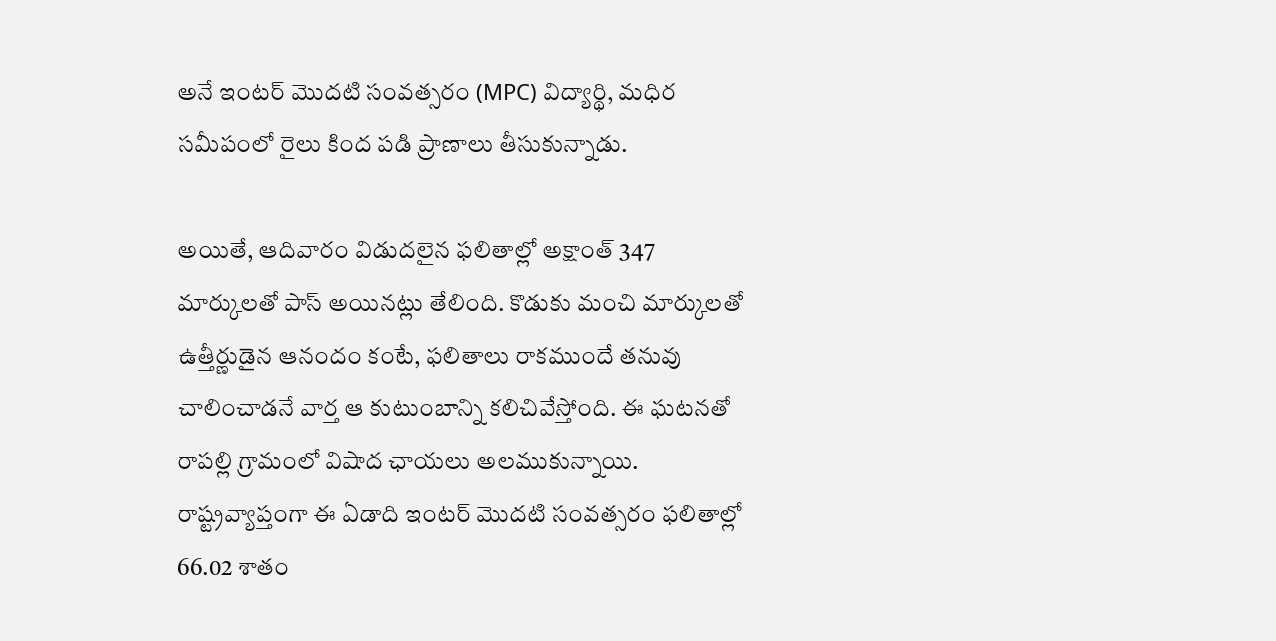అనే ఇంటర్ మొదటి సంవత్సరం (MPC) విద్యార్థి, మధిర సమీపంలో రైలు కింద పడి ప్రాణాలు తీసుకున్నాడు.

అయితే, ఆదివారం విడుదలైన ఫలితాల్లో అక్షాంత్ 347 మార్కులతో పాస్ అయినట్లు తేలింది. కొడుకు మంచి మార్కులతో ఉత్తీర్ణుడైన ఆనందం కంటే, ఫలితాలు రాకముందే తనువు చాలించాడనే వార్త ఆ కుటుంబాన్ని కలిచివేస్తోంది. ఈ ఘటనతో రాపల్లి గ్రామంలో విషాద ఛాయలు అలముకున్నాయి. రాష్ట్రవ్యాప్తంగా ఈ ఏడాది ఇంటర్ మొదటి సంవత్సరం ఫలితాల్లో 66.02 శాతం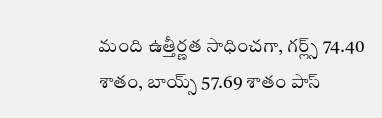మంది ఉత్తీర్ణత సాధించగా, గర్ల్స్ 74.40 శాతం, బాయ్స్ 57.69 శాతం పాస్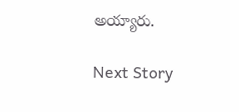అయ్యారు.

Next Story